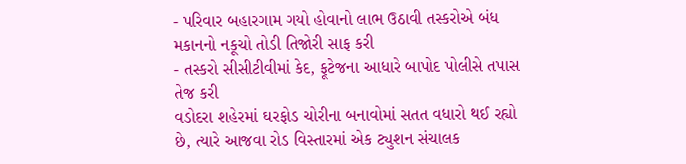- પરિવાર બહારગામ ગયો હોવાનો લાભ ઉઠાવી તસ્કરોએ બંધ મકાનનો નકૂચો તોડી તિજોરી સાફ કરી
- તસ્કરો સીસીટીવીમાં કેદ, ફૂટેજના આધારે બાપોદ પોલીસે તપાસ તેજ કરી
વડોદરા શહેરમાં ઘરફોડ ચોરીના બનાવોમાં સતત વધારો થઈ રહ્યો છે, ત્યારે આજવા રોડ વિસ્તારમાં એક ટ્યુશન સંચાલક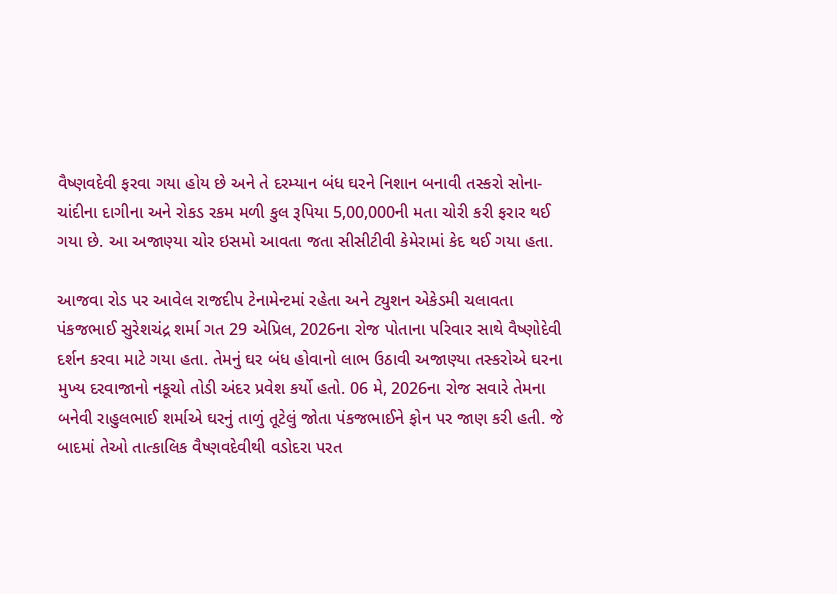વૈષ્ણવદેવી ફરવા ગયા હોય છે અને તે દરમ્યાન બંધ ઘરને નિશાન બનાવી તસ્કરો સોના-ચાંદીના દાગીના અને રોકડ રકમ મળી કુલ રૂપિયા 5,00,000ની મતા ચોરી કરી ફરાર થઈ ગયા છે. આ અજાણ્યા ચોર ઇસમો આવતા જતા સીસીટીવી કેમેરામાં કેદ થઈ ગયા હતા.

આજવા રોડ પર આવેલ રાજદીપ ટેનામેન્ટમાં રહેતા અને ટ્યુશન એકેડમી ચલાવતા પંકજભાઈ સુરેશચંદ્ર શર્મા ગત 29 એપ્રિલ, 2026ના રોજ પોતાના પરિવાર સાથે વૈષ્ણોદેવી દર્શન કરવા માટે ગયા હતા. તેમનું ઘર બંધ હોવાનો લાભ ઉઠાવી અજાણ્યા તસ્કરોએ ઘરના મુખ્ય દરવાજાનો નકૂચો તોડી અંદર પ્રવેશ કર્યો હતો. 06 મે, 2026ના રોજ સવારે તેમના બનેવી રાહુલભાઈ શર્માએ ઘરનું તાળું તૂટેલું જોતા પંકજભાઈને ફોન પર જાણ કરી હતી. જે બાદમાં તેઓ તાત્કાલિક વૈષ્ણવદેવીથી વડોદરા પરત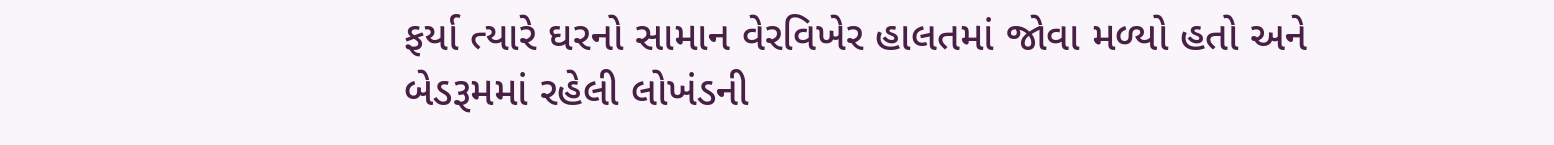ફર્યા ત્યારે ઘરનો સામાન વેરવિખેર હાલતમાં જોવા મળ્યો હતો અને બેડરૂમમાં રહેલી લોખંડની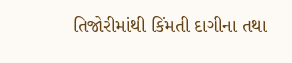તિજોરીમાંથી કિંમતી દાગીના તથા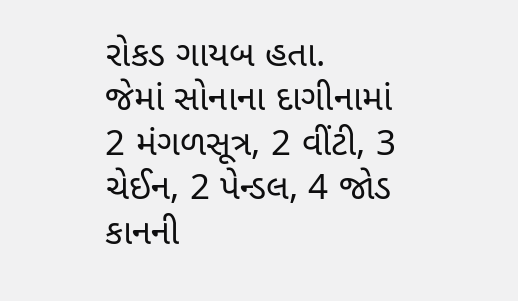રોકડ ગાયબ હતા.
જેમાં સોનાના દાગીનામાં 2 મંગળસૂત્ર, 2 વીંટી, 3 ચેઈન, 2 પેન્ડલ, 4 જોડ કાનની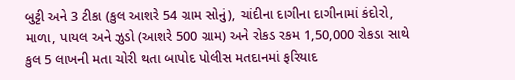બુટ્ટી અને 3 ટીકા (કુલ આશરે 54 ગ્રામ સોનું), ચાંદીના દાગીના દાગીનામાં કંદોરો, માળા, પાયલ અને ઝુડો (આશરે 500 ગ્રામ) અને રોકડ રકમ 1,50,000 રોકડા સાથે કુલ 5 લાખની મતા ચોરી થતા બાપોદ પોલીસ મતદાનમાં ફરિયાદ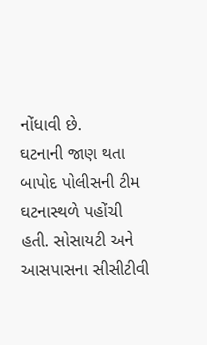નોંધાવી છે.
ઘટનાની જાણ થતા બાપોદ પોલીસની ટીમ ઘટનાસ્થળે પહોંચી હતી. સોસાયટી અને આસપાસના સીસીટીવી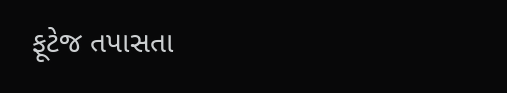ફૂટેજ તપાસતા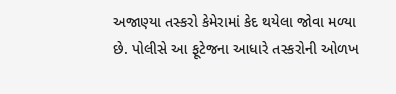અજાણ્યા તસ્કરો કેમેરામાં કેદ થયેલા જોવા મળ્યા છે. પોલીસે આ ફૂટેજના આધારે તસ્કરોની ઓળખ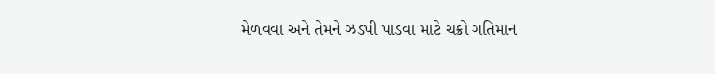મેળવવા અને તેમને ઝડપી પાડવા માટે ચક્રો ગતિમાન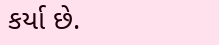કર્યા છે.